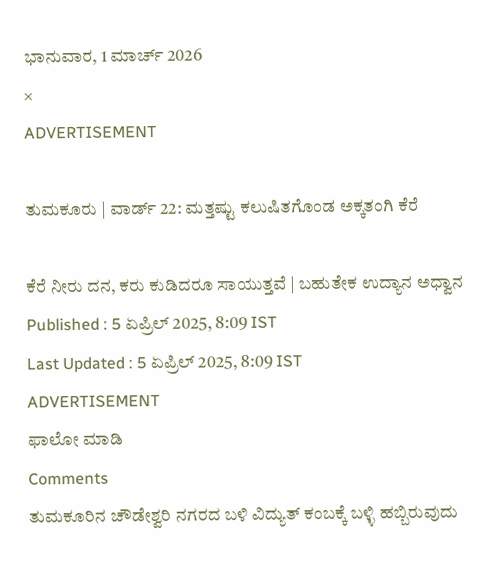ಭಾನುವಾರ, 1 ಮಾರ್ಚ್ 2026
×
ADVERTISEMENT

ತುಮಕೂರು | ವಾರ್ಡ್‌ 22: ಮತ್ತಷ್ಟು ಕಲುಷಿತಗೊಂಡ ಅಕ್ಕತಂಗಿ ಕೆರೆ

ಕೆರೆ ನೀರು ದನ, ಕರು ಕುಡಿದರೂ ಸಾಯುತ್ತವೆ | ಬಹುತೇಕ ಉದ್ಯಾನ ಅಧ್ವಾನ
Published : 5 ಏಪ್ರಿಲ್ 2025, 8:09 IST
Last Updated : 5 ಏಪ್ರಿಲ್ 2025, 8:09 IST
ADVERTISEMENT
ಫಾಲೋ ಮಾಡಿ
Comments
ತುಮಕೂರಿನ ಚೌಡೇಶ್ವರಿ ನಗರದ ಬಳಿ ವಿದ್ಯುತ್‌ ಕಂಬಕ್ಕೆ ಬಳ್ಳಿ ಹಬ್ಬಿರುವುದು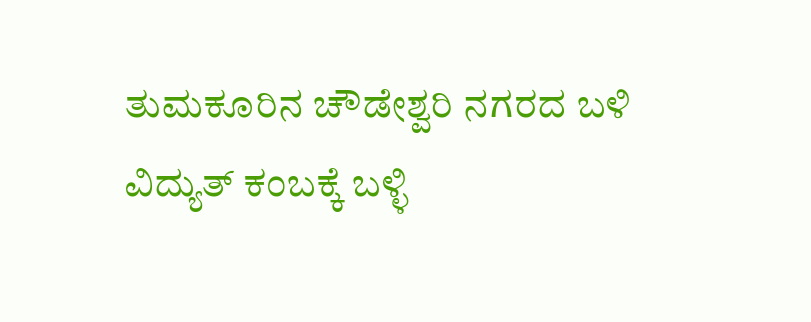ತುಮಕೂರಿನ ಚೌಡೇಶ್ವರಿ ನಗರದ ಬಳಿ ವಿದ್ಯುತ್‌ ಕಂಬಕ್ಕೆ ಬಳ್ಳಿ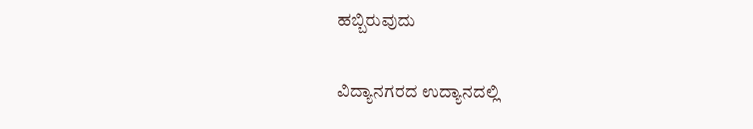ಹಬ್ಬಿರುವುದು

ವಿದ್ಯಾನಗರದ ಉದ್ಯಾನದಲ್ಲಿ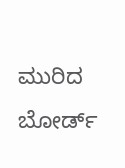ಮುರಿದ ಬೋರ್ಡ್‌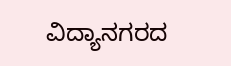ವಿದ್ಯಾನಗರದ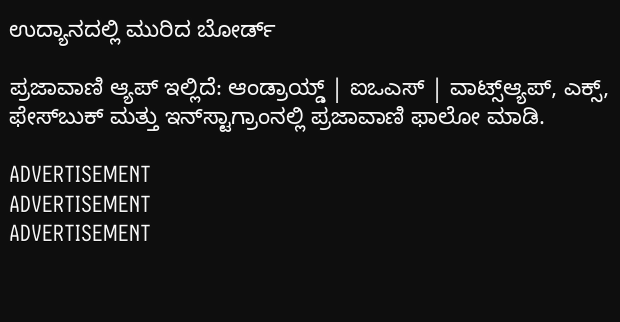ಉದ್ಯಾನದಲ್ಲಿ ಮುರಿದ ಬೋರ್ಡ್‌

ಪ್ರಜಾವಾಣಿ ಆ್ಯಪ್ ಇಲ್ಲಿದೆ: ಆಂಡ್ರಾಯ್ಡ್ | ಐಒಎಸ್ | ವಾಟ್ಸ್ಆ್ಯಪ್, ಎಕ್ಸ್, ಫೇಸ್‌ಬುಕ್ ಮತ್ತು ಇನ್‌ಸ್ಟಾಗ್ರಾಂನಲ್ಲಿ ಪ್ರಜಾವಾಣಿ ಫಾಲೋ ಮಾಡಿ.

ADVERTISEMENT
ADVERTISEMENT
ADVERTISEMENT